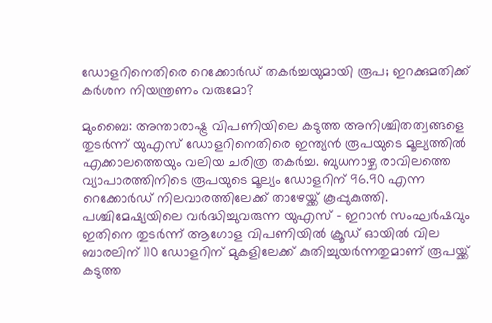ഡോളറിനെതിരെ റെക്കോർഡ് തകർച്ചയുമായി രൂപ; ഇറക്കുമതിക്ക് കർശന നിയന്ത്രണം വരുമോ?

മുംബൈ: അന്താരാഷ്ട്ര വിപണിയിലെ കടുത്ത അനിശ്ചിതത്വങ്ങളെ തുടർന്ന് യുഎസ് ഡോളറിനെതിരെ ഇന്ത്യൻ രൂപയുടെ മൂല്യത്തിൽ എക്കാലത്തെയും വലിയ ചരിത്ര തകർച്ച. ബുധനാഴ്ച രാവിലത്തെ വ്യാപാരത്തിനിടെ രൂപയുടെ മൂല്യം ഡോളറിന് 96.90 എന്ന റെക്കോർഡ് നിലവാരത്തിലേക്ക് താഴേയ്ക്ക് കൂപ്പുകുത്തി. പശ്ചിമേഷ്യയിലെ വർദ്ധിച്ചുവരുന്ന യുഎസ് – ഇറാൻ സംഘർഷവും ഇതിനെ തുടർന്ന് ആഗോള വിപണിയിൽ ക്രൂഡ് ഓയിൽ വില ബാരലിന് 110 ഡോളറിന് മുകളിലേക്ക് കുതിച്ചുയർന്നതുമാണ് രൂപയ്ക്ക് കടുത്ത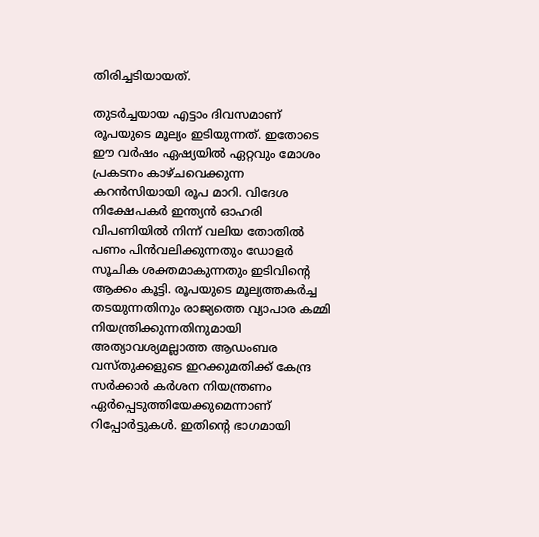തിരിച്ചടിയായത്.

തുടർച്ചയായ എട്ടാം ദിവസമാണ് രൂപയുടെ മൂല്യം ഇടിയുന്നത്. ഇതോടെ ഈ വർഷം ഏഷ്യയിൽ ഏറ്റവും മോശം പ്രകടനം കാഴ്ചവെക്കുന്ന കറൻസിയായി രൂപ മാറി. വിദേശ നിക്ഷേപകർ ഇന്ത്യൻ ഓഹരി വിപണിയിൽ നിന്ന് വലിയ തോതിൽ പണം പിൻവലിക്കുന്നതും ഡോളർ സൂചിക ശക്തമാകുന്നതും ഇടിവിൻ്റെ ആക്കം കൂട്ടി. രൂപയുടെ മൂല്യത്തകർച്ച തടയുന്നതിനും രാജ്യത്തെ വ്യാപാര കമ്മി നിയന്ത്രിക്കുന്നതിനുമായി അത്യാവശ്യമല്ലാത്ത ആഡംബര വസ്തുക്കളുടെ ഇറക്കുമതിക്ക് കേന്ദ്ര സർക്കാർ കർശന നിയന്ത്രണം ഏർപ്പെടുത്തിയേക്കുമെന്നാണ് റിപ്പോർട്ടുകൾ. ഇതിൻ്റെ ഭാഗമായി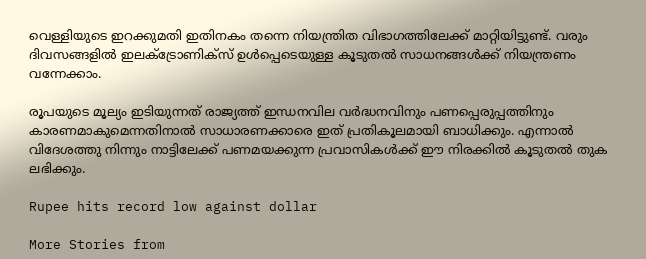വെള്ളിയുടെ ഇറക്കുമതി ഇതിനകം തന്നെ നിയന്ത്രിത വിഭാഗത്തിലേക്ക് മാറ്റിയിട്ടുണ്ട്. വരും ദിവസങ്ങളിൽ ഇലക്ട്രോണിക്സ് ഉൾപ്പെടെയുള്ള കൂടുതൽ സാധനങ്ങൾക്ക് നിയന്ത്രണം വന്നേക്കാം.

രൂപയുടെ മൂല്യം ഇടിയുന്നത് രാജ്യത്ത് ഇന്ധനവില വർദ്ധനവിനും പണപ്പെരുപ്പത്തിനും കാരണമാകുമെന്നതിനാൽ സാധാരണക്കാരെ ഇത് പ്രതികൂലമായി ബാധിക്കും. എന്നാൽ വിദേശത്തു നിന്നും നാട്ടിലേക്ക് പണമയക്കുന്ന പ്രവാസികൾക്ക് ഈ നിരക്കിൽ കൂടുതൽ തുക ലഭിക്കും.

Rupee hits record low against dollar

More Stories from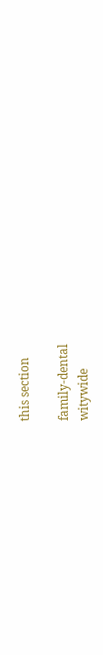this section

family-dental
witywide